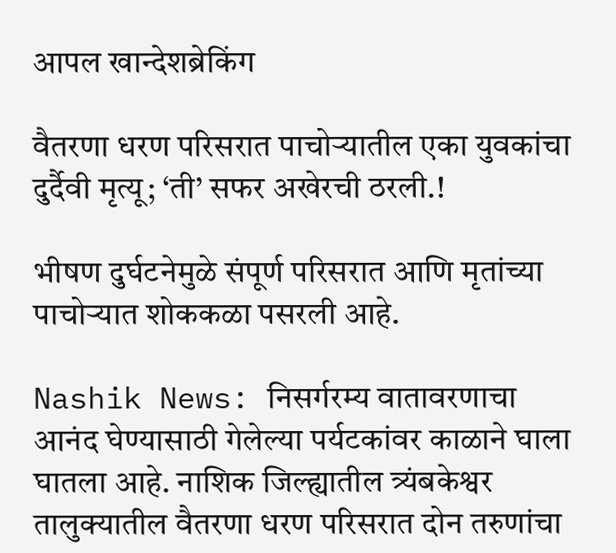आपल खान्देशब्रेकिंग

वैतरणा धरण परिसरात पाचोऱ्यातील एका युवकांचा दुर्दैवी मृत्यू; ‘ती’ सफर अखेरची ठरली.!

भीषण दुर्घटनेमुळे संपूर्ण परिसरात आणि मृतांच्या पाचोऱ्यात शोककळा पसरली आहे.

Nashik News: निसर्गरम्य वातावरणाचा आनंद घेण्यासाठी गेलेल्या पर्यटकांवर काळाने घाला घातला आहे. नाशिक जिल्ह्यातील त्र्यंबकेश्वर तालुक्यातील वैतरणा धरण परिसरात दोन तरुणांचा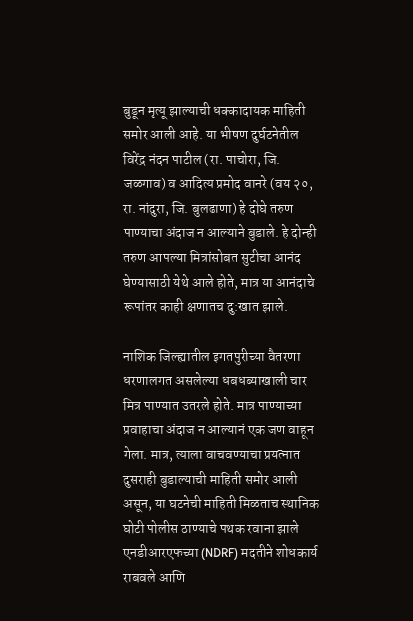बुडून मृत्यू झाल्याची धक्कादायक माहिती समोर आली आहे. या भीषण दुर्घटनेतील विरेंद्र नंदन पाटील (रा. पाचोरा, जि. जळगाव) व आदित्य प्रमोद वानरे (वय २०, रा. नांदुरा, जि. बुलढाणा) हे दोघे तरुण पाण्याचा अंदाज न आल्याने बुडाले. हे दोन्ही तरुण आपल्या मित्रांसोबत सुटीचा आनंद घेण्यासाठी येथे आले होते, मात्र या आनंदाचे रूपांतर काही क्षणातच दु:खात झाले.

नाशिक जिल्ह्यातील इगतपुरीच्या वैतरणा धरणालगत असलेल्या धबधब्याखाली चार मित्र पाण्यात उतरले होते. मात्र पाण्याच्या प्रवाहाचा अंदाज न आल्यानं एक जण वाहून गेला. मात्र, त्याला वाचवण्याचा प्रयत्नात दुसराही बुडाल्याची माहिती समोर आली असून, या घटनेची माहिती मिळताच स्थानिक घोटी पोलीस ठाण्याचे पथक रवाना झाले एनडीआरएफच्या (NDRF) मदतीने शोधकार्य राबवले आणि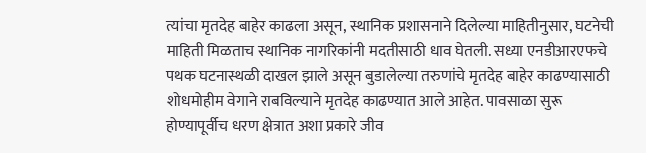त्यांचा मृतदेह बाहेर काढला असून, स्थानिक प्रशासनाने दिलेल्या माहितीनुसार, घटनेची माहिती मिळताच स्थानिक नागरिकांनी मदतीसाठी धाव घेतली. सध्या एनडीआरएफचे पथक घटनास्थळी दाखल झाले असून बुडालेल्या तरुणांचे मृतदेह बाहेर काढण्यासाठी शोधमोहीम वेगाने राबविल्याने मृतदेह काढण्यात आले आहेत. पावसाळा सुरू होण्यापूर्वीच धरण क्षेत्रात अशा प्रकारे जीव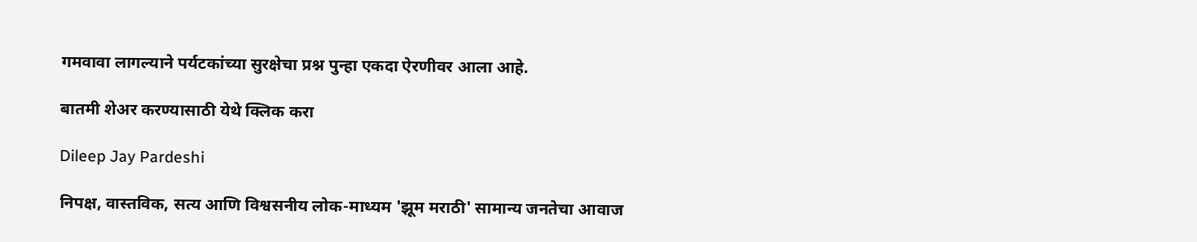गमवावा लागल्याने पर्यटकांच्या सुरक्षेचा प्रश्न पुन्हा एकदा ऐरणीवर आला आहे.

बातमी शेअर करण्यासाठी येथे क्लिक करा

Dileep Jay Pardeshi

निपक्ष, वास्तविक, सत्य आणि विश्वसनीय लोक-माध्यम 'झूम मराठी' सामान्य जनतेचा आवाज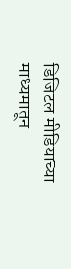डिजिटल मीडियाच्या माध्यमातून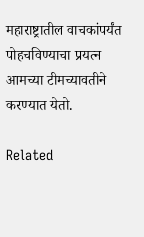महाराष्ट्रातील वाचकांपर्यंत पोहचविण्याचा प्रयत्न आमच्या टीमच्यावतीने करण्यात येतो.

Related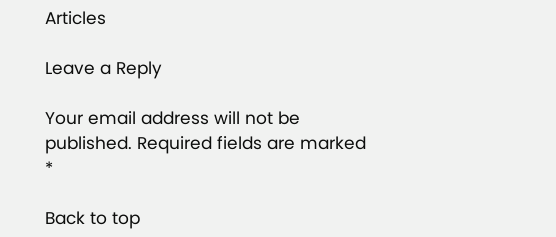Articles

Leave a Reply

Your email address will not be published. Required fields are marked *

Back to top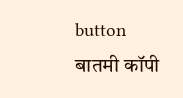button
बातमी कॉपी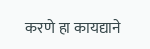करणे हा कायद्याने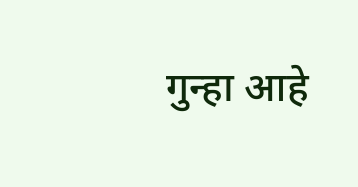गुन्हा आहे